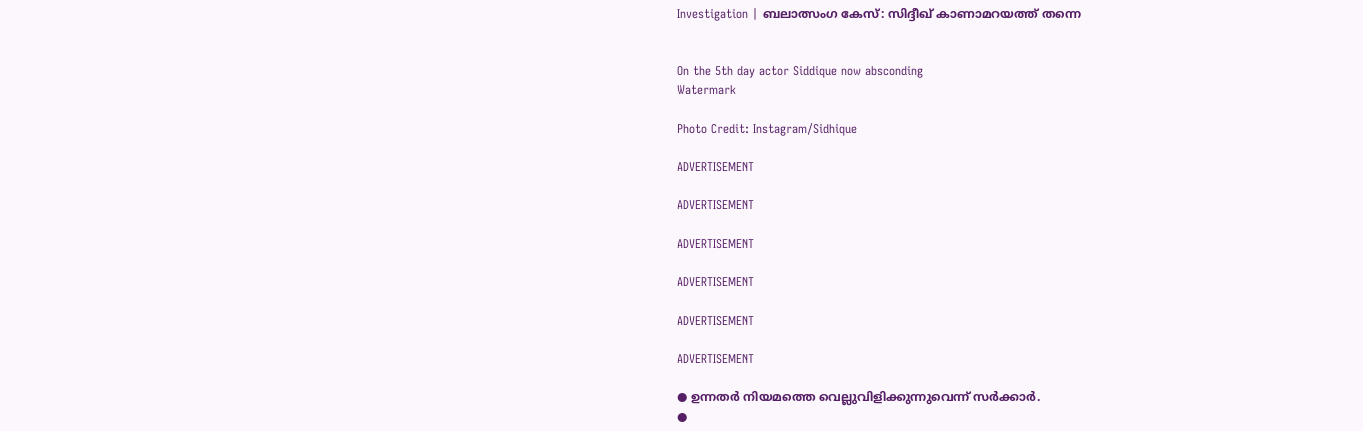Investigation | ബലാത്സംഗ കേസ്: സിദ്ദീഖ് കാണാമറയത്ത് തന്നെ


On the 5th day actor Siddique now absconding
Watermark

Photo Credit: Instagram/Sidhique

ADVERTISEMENT

ADVERTISEMENT

ADVERTISEMENT

ADVERTISEMENT

ADVERTISEMENT

ADVERTISEMENT

● ഉന്നതര്‍ നിയമത്തെ വെല്ലുവിളിക്കുന്നുവെന്ന് സര്‍ക്കാര്‍.
●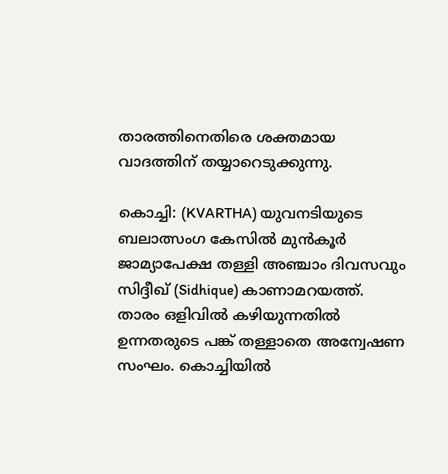താരത്തിനെതിരെ ശക്തമായ വാദത്തിന് തയ്യാറെടുക്കുന്നു.

കൊച്ചി: (KVARTHA) യുവനടിയുടെ ബലാത്സംഗ കേസില്‍ മുന്‍കൂര്‍ ജാമ്യാപേക്ഷ തള്ളി അഞ്ചാം ദിവസവും സിദ്ദീഖ് (Sidhique) കാണാമറയത്ത്. താരം ഒളിവില്‍ കഴിയുന്നതില്‍ ഉന്നതരുടെ പങ്ക് തള്ളാതെ അന്വേഷണ സംഘം. കൊച്ചിയില്‍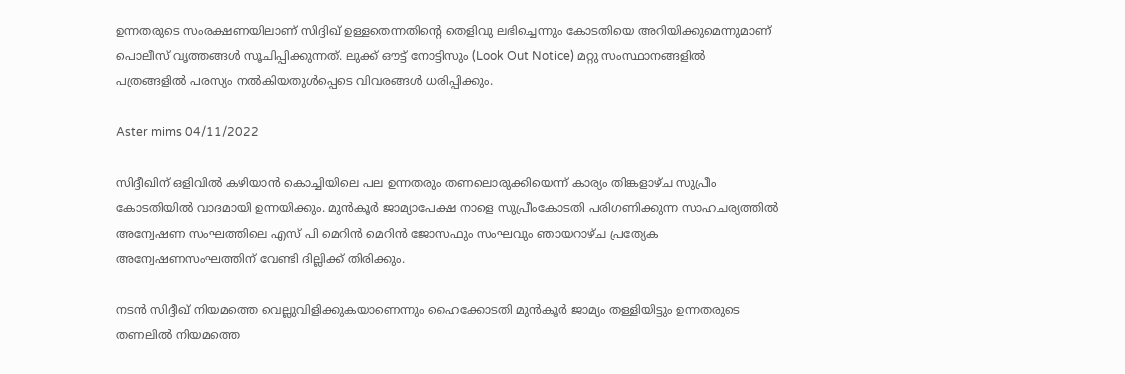ഉന്നതരുടെ സംരക്ഷണയിലാണ് സിദ്ദിഖ് ഉള്ളതെന്നതിന്റെ തെളിവു ലഭിച്ചെന്നും കോടതിയെ അറിയിക്കുമെന്നുമാണ് പൊലീസ് വൃത്തങ്ങള്‍ സൂചിപ്പിക്കുന്നത്. ലുക്ക് ഔട്ട് നോട്ടിസും (Look Out Notice) മറ്റു സംസ്ഥാനങ്ങളില്‍ പത്രങ്ങളില്‍ പരസ്യം നല്‍കിയതുള്‍പ്പെടെ വിവരങ്ങള്‍ ധരിപ്പിക്കും.

Aster mims 04/11/2022

സിദ്ദീഖിന് ഒളിവില്‍ കഴിയാന്‍ കൊച്ചിയിലെ പല ഉന്നതരും തണലൊരുക്കിയെന്ന് കാര്യം തിങ്കളാഴ്ച സുപ്രീം കോടതിയില്‍ വാദമായി ഉന്നയിക്കും. മുന്‍കൂര്‍ ജാമ്യാപേക്ഷ നാളെ സുപ്രീംകോടതി പരിഗണിക്കുന്ന സാഹചര്യത്തില്‍ അന്വേഷണ സംഘത്തിലെ എസ് പി മെറിന്‍ മെറിന്‍ ജോസഫും സംഘവും ഞായറാഴ്ച പ്രത്യേക അന്വേഷണസംഘത്തിന് വേണ്ടി ദില്ലിക്ക് തിരിക്കും.

നടന്‍ സിദ്ദീഖ് നിയമത്തെ വെല്ലുവിളിക്കുകയാണെന്നും ഹൈക്കോടതി മുന്‍കൂര്‍ ജാമ്യം തള്ളിയിട്ടും ഉന്നതരുടെ തണലില്‍ നിയമത്തെ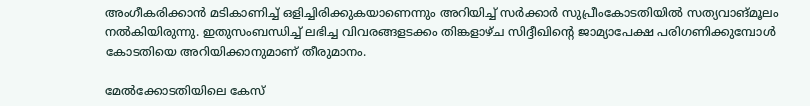അംഗീകരിക്കാന്‍ മടികാണിച്ച് ഒളിച്ചിരിക്കുകയാണെന്നും അറിയിച്ച് സര്‍ക്കാര്‍ സുപ്രീംകോടതിയില്‍ സത്യവാങ്മൂലം നല്‍കിയിരുന്നു. ഇതുസംബന്ധിച്ച് ലഭിച്ച വിവരങ്ങളടക്കം തിങ്കളാഴ്ച സിദ്ദീഖിന്റെ ജാമ്യാപേക്ഷ പരിഗണിക്കുമ്പോള്‍ കോടതിയെ അറിയിക്കാനുമാണ് തീരുമാനം.

മേല്‍ക്കോടതിയിലെ കേസ്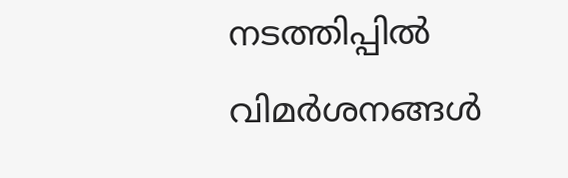നടത്തിപ്പില്‍ വിമര്‍ശനങ്ങള്‍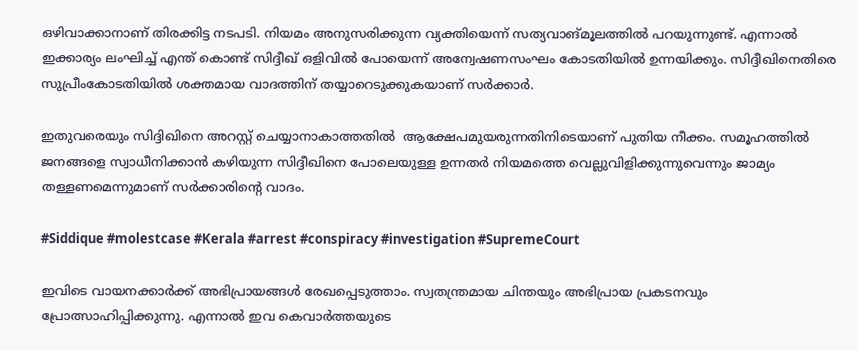ഒഴിവാക്കാനാണ് തിരക്കിട്ട നടപടി. നിയമം അനുസരിക്കുന്ന വ്യക്തിയെന്ന് സത്യവാങ്മൂലത്തില്‍ പറയുന്നുണ്ട്. എന്നാല്‍ ഇക്കാര്യം ലംഘിച്ച് എന്ത് കൊണ്ട് സിദ്ദീഖ് ഒളിവില്‍ പോയെന്ന് അന്വേഷണസംഘം കോടതിയില്‍ ഉന്നയിക്കും. സിദ്ദീഖിനെതിരെ സുപ്രീംകോടതിയില്‍ ശക്തമായ വാദത്തിന് തയ്യാറെടുക്കുകയാണ് സര്‍ക്കാര്‍.

ഇതുവരെയും സിദ്ദിഖിനെ അറസ്റ്റ് ചെയ്യാനാകാത്തതില്‍  ആക്ഷേപമുയരുന്നതിനിടെയാണ് പുതിയ നീക്കം. സമൂഹത്തില്‍ ജനങ്ങളെ സ്വാധീനിക്കാന്‍ കഴിയുന്ന സിദ്ദീഖിനെ പോലെയുള്ള ഉന്നതര്‍ നിയമത്തെ വെല്ലുവിളിക്കുന്നുവെന്നും ജാമ്യം തള്ളണമെന്നുമാണ് സര്‍ക്കാരിന്റെ വാദം.

#Siddique #molestcase #Kerala #arrest #conspiracy #investigation #SupremeCourt

ഇവിടെ വായനക്കാർക്ക് അഭിപ്രായങ്ങൾ രേഖപ്പെടുത്താം. സ്വതന്ത്രമായ ചിന്തയും അഭിപ്രായ പ്രകടനവും പ്രോത്സാഹിപ്പിക്കുന്നു. എന്നാൽ ഇവ കെവാർത്തയുടെ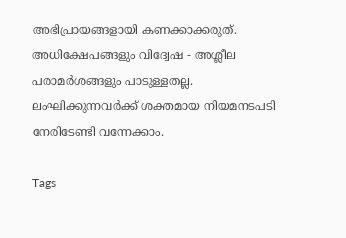അഭിപ്രായങ്ങളായി കണക്കാക്കരുത്. അധിക്ഷേപങ്ങളും വിദ്വേഷ - അശ്ലീല പരാമർശങ്ങളും പാടുള്ളതല്ല. ലംഘിക്കുന്നവർക്ക് ശക്തമായ നിയമനടപടി നേരിടേണ്ടി വന്നേക്കാം.

Tags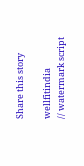Share this story

wellfitindia
// watermark script